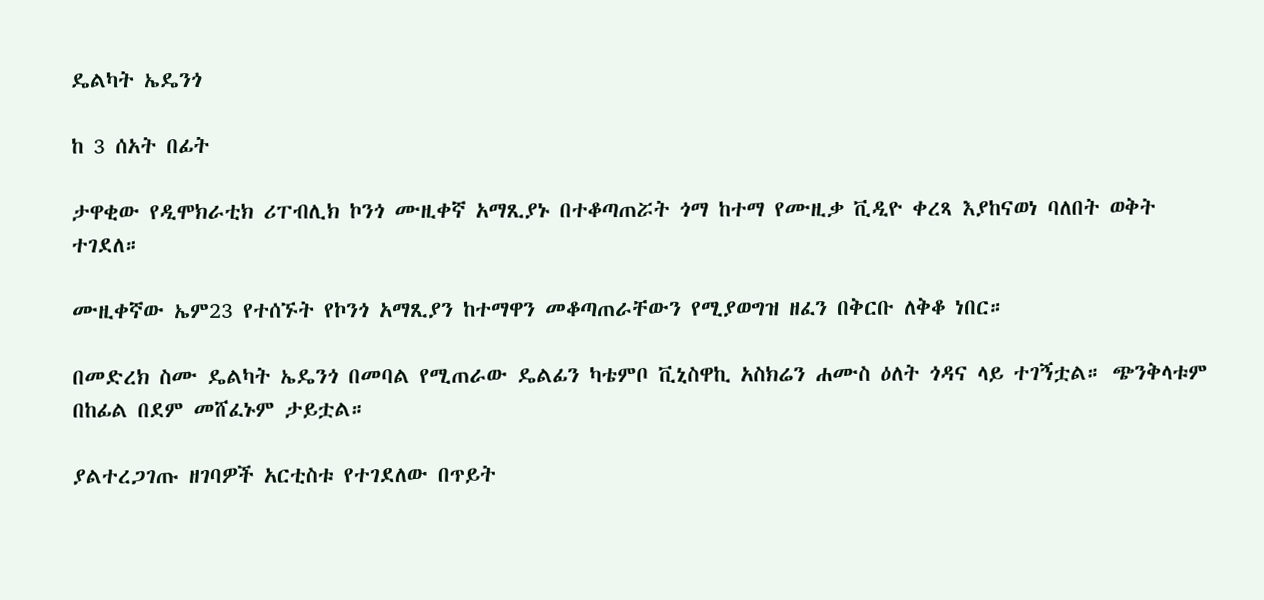ዴልካት ኤዴንጎ

ከ 3 ሰአት በፊት

ታዋቂው የዲሞክራቲክ ሪፐብሊክ ኮንጎ ሙዚቀኛ አማጺያኑ በተቆጣጠሯት ጎማ ከተማ የሙዚቃ ቪዲዮ ቀረጻ እያከናወነ ባለበት ወቅት ተገደለ።

ሙዚቀኛው ኤም23 የተሰኙት የኮንጎ አማጺያን ከተማዋን መቆጣጠራቸውን የሚያወግዝ ዘፈን በቅርቡ ለቅቆ ነበር።

በመድረክ ስሙ ዴልካት ኤዴንጎ በመባል የሚጠራው ዴልፊን ካቴምቦ ቪኒስዋኪ አስክሬን ሐሙስ ዕለት ጎዳና ላይ ተገኝቷል። ጭንቅላቱም በከፊል በደም መሸፈኑም ታይቷል።

ያልተረጋገጡ ዘገባዎች አርቲስቱ የተገደለው በጥይት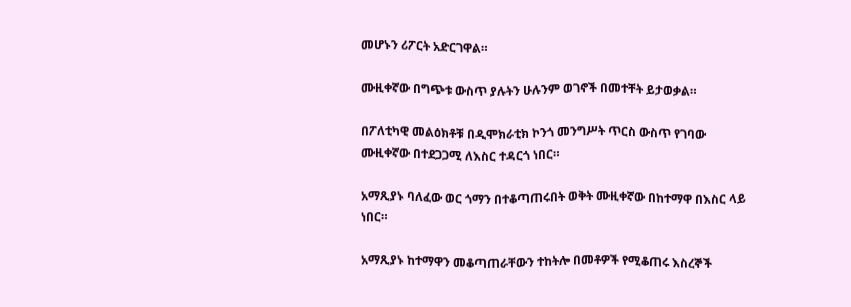መሆኑን ሪፖርት አድርገዋል።

ሙዚቀኛው በግጭቱ ውስጥ ያሉትን ሁሉንም ወገኖች በመተቸት ይታወቃል።

በፖለቲካዊ መልዕክቶቹ በዲሞክራቲክ ኮንጎ መንግሥት ጥርስ ውስጥ የገባው ሙዚቀኛው በተደጋጋሚ ለእስር ተዳርጎ ነበር።

አማጺያኑ ባለፈው ወር ጎማን በተቆጣጠሩበት ወቅት ሙዚቀኛው በከተማዋ በእስር ላይ ነበር።

አማጺያኑ ከተማዋን መቆጣጠራቸውን ተከትሎ በመቶዎች የሚቆጠሩ እስረኞች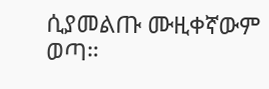ሲያመልጡ ሙዚቀኛውም ወጣ።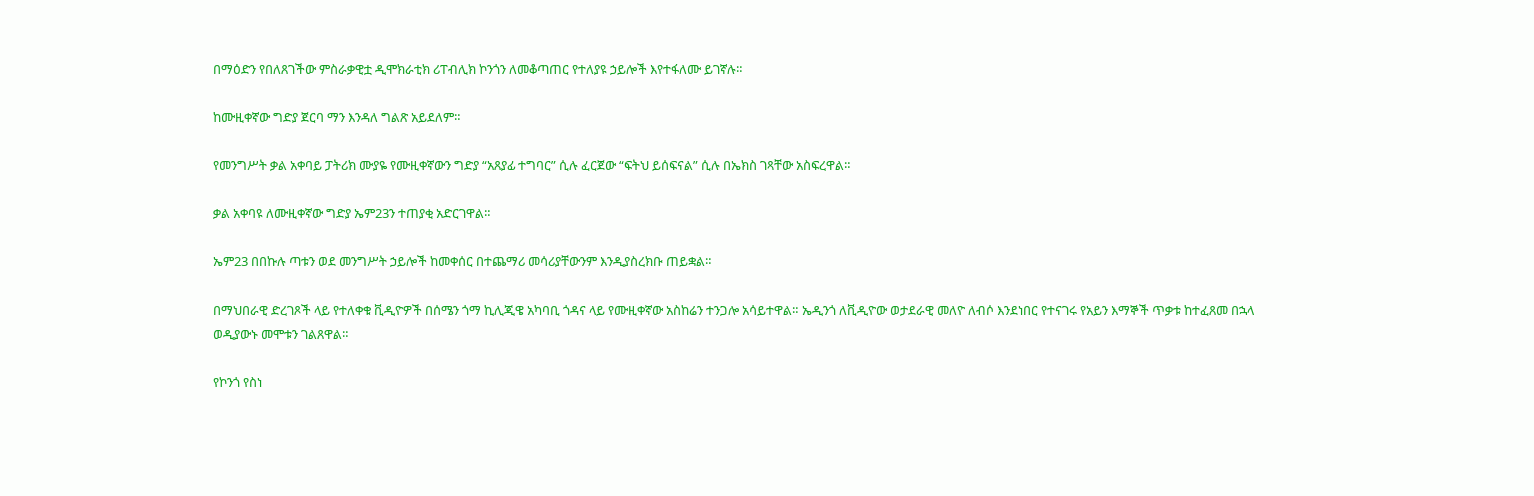በማዕድን የበለጸገችው ምስራቃዊቷ ዲሞክራቲክ ሪፐብሊክ ኮንጎን ለመቆጣጠር የተለያዩ ኃይሎች እየተፋለሙ ይገኛሉ።

ከሙዚቀኛው ግድያ ጀርባ ማን እንዳለ ግልጽ አይደለም።

የመንግሥት ቃል አቀባይ ፓትሪክ ሙያዬ የሙዚቀኛውን ግድያ “አጸያፊ ተግባር” ሲሉ ፈርጀው “ፍትህ ይሰፍናል” ሲሉ በኤክስ ገጻቸው አስፍረዋል።

ቃል አቀባዩ ለሙዚቀኛው ግድያ ኤም23ን ተጠያቂ አድርገዋል።

ኤም23 በበኩሉ ጣቱን ወደ መንግሥት ኃይሎች ከመቀሰር በተጨማሪ መሳሪያቸውንም እንዲያስረክቡ ጠይቋል።

በማህበራዊ ድረገጾች ላይ የተለቀቁ ቪዲዮዎች በሰሜን ጎማ ኪሊጂዌ አካባቢ ጎዳና ላይ የሙዚቀኛው አስከሬን ተንጋሎ አሳይተዋል። ኤዲንጎ ለቪዲዮው ወታደራዊ መለዮ ለብሶ እንደነበር የተናገሩ የአይን እማኞች ጥቃቱ ከተፈጸመ በኋላ ወዲያውኑ መሞቱን ገልጸዋል።

የኮንጎ የስነ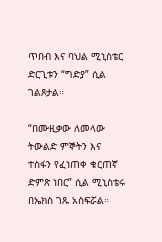ጥበብ እና ባህል ሚኒስቴር ድርጊቱን “ግድያ” ሲል ገልጾታል።

“በሙዚቃው ለመላው ትውልድ ምኞትን እና ተስፋን የፈነጠቀ ቁርጠኛ ድምጽ ነበር” ሲል ሚኒስቴሩ በኤክስ ገጹ አስፍሯል።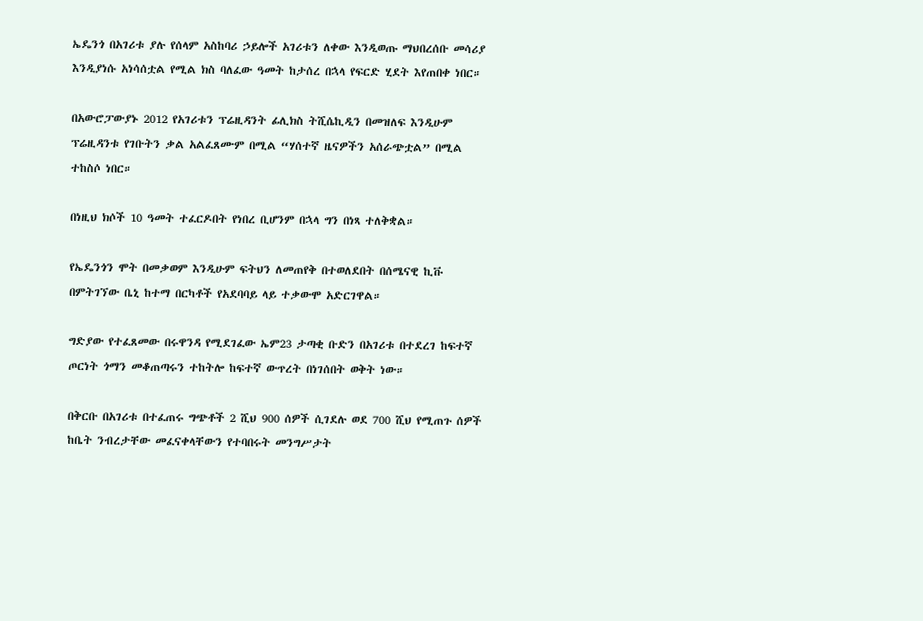ኤዴንጎ በአገሪቱ ያሉ የሰላም አስከባሪ ኃይሎች አገሪቱን ለቀው እንዲወጡ ማህበረሰቡ መሳሪያ እንዲያነሱ አነሳሰቷል የሚል ክስ ባለፈው ዓመት ከታሰረ በኋላ የፍርድ ሂደት እየጠበቀ ነበር።

በአውሮፓውያኑ 2012 የአገሪቱን ፕሬዚዳንት ፊሊክስ ትሺሴኪዲን በመዝለፍ እንዲሁም ፕሬዚዳንቱ የገቡትን ቃል አልፈጸሙም በሚል “ሃሰተኛ ዜናዎችን አሰራጭቷል” በሚል ተከስሶ ነበር።

በነዚህ ክሶች 10 ዓመት ተፈርዶበት የነበረ ቢሆንም በኋላ ግን በነጻ ተለቅቋል።

የኤዴንጎን ሞት በመቃወም እንዲሁም ፍትህን ለመጠየቅ በተወለደበት በሰሜናዊ ኪቩ በምትገኘው ቤኒ ከተማ በርካቶች የአደባባይ ላይ ተቃውሞ አድርገዋል።

ግድያው የተፈጸመው በሩዋንዳ የሚደገፈው ኤም23 ታጣቂ ቡድን በአገሪቱ በተደረገ ከፍተኛ ጦርነት ጎማን መቆጠጣሩን ተከትሎ ከፍተኛ ውጥረት በነገሰበት ወቅት ነው።

በቅርቡ በአገሪቱ በተፈጠሩ ግጭቶች 2 ሺህ 900 ሰዎች ሲገደሉ ወደ 700 ሺህ የሚጠጉ ሰዎች ከቤት ንብረታቸው መፈናቀላቸውን የተባበሩት መንግሥታት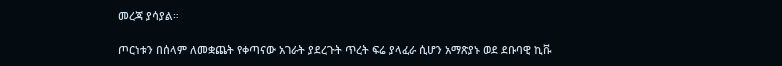መረጃ ያሳያል።

ጦርነቱን በሰላም ለመቋጨት የቀጣናው አገራት ያደረጉት ጥረት ፍሬ ያላፈራ ሲሆን አማጽያኑ ወደ ደቡባዊ ኪቩ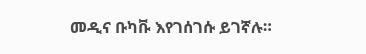መዲና ቡካቩ እየገሰገሱ ይገኛሉ።